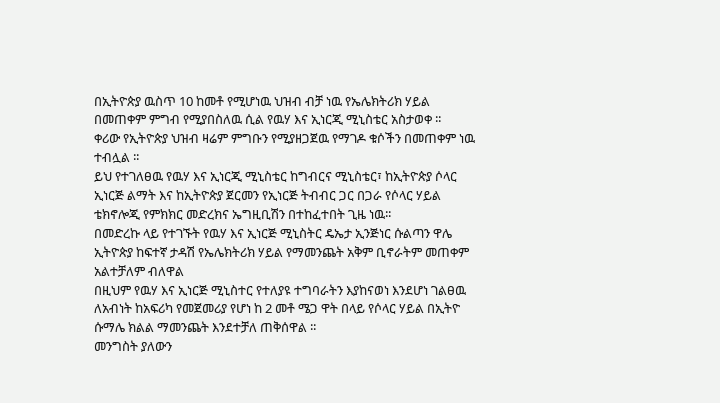በኢትዮጵያ ዉስጥ 10 ከመቶ የሚሆነዉ ህዝብ ብቻ ነዉ የኤሌክትሪክ ሃይል በመጠቀም ምግብ የሚያበስለዉ ሲል የዉሃ እና ኢነርጂ ሚኒስቴር አስታወቀ ፡፡
ቀሪው የኢትዮጵያ ህዝብ ዛሬም ምግቡን የሚያዘጋጀዉ የማገዶ ቁሶችን በመጠቀም ነዉ ተብሏል ፡፡
ይህ የተገለፀዉ የዉሃ እና ኢነርጂ ሚኒስቴር ከግብርና ሚኒስቴር፣ ከኢትዮጵያ ሶላር ኢነርጅ ልማት እና ከኢትዮጵያ ጀርመን የኢነርጅ ትብብር ጋር በጋራ የሶላር ሃይል ቴክኖሎጂ የምክክር መድረክና ኤግዚቢሽን በተከፈተበት ጊዜ ነዉ፡፡
በመድረኩ ላይ የተገኙት የዉሃ እና ኢነርጅ ሚኒስትር ዴኤታ ኢንጅነር ሱልጣን ዋሌ ኢትዮጵያ ከፍተኛ ታዳሽ የኤሌክትሪክ ሃይል የማመንጨት አቅም ቢኖራትም መጠቀም አልተቻለም ብለዋል
በዚህም የዉሃ እና ኢነርጅ ሚኒስተር የተለያዩ ተግባራትን እያከናወነ እንደሆነ ገልፀዉ ለአብነት ከአፍሪካ የመጀመሪያ የሆነ ከ 2 መቶ ሜጋ ዋት በላይ የሶላር ሃይል በኢትዮ ሱማሌ ክልል ማመንጨት እንደተቻለ ጠቅሰዋል ፡፡
መንግስት ያለውን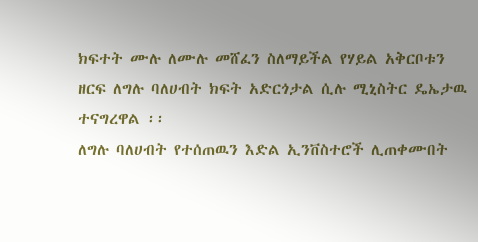ክፍተት ሙሉ ለሙሉ መሸፈን ስለማይችል የሃይል አቅርቦቱን ዘርፍ ለግሉ ባለሀብት ክፍት አድርጎታል ሲሉ ሚኒስትር ዴኤታዉ ተናግረዋል ፡፡
ለግሉ ባለሀብት የተሰጠዉን እድል ኢንቨስተሮች ሊጠቀሙበት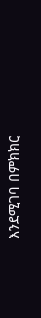እንደሚገባ በምክክር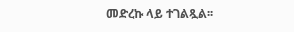መድረኩ ላይ ተገልጿል፡፡